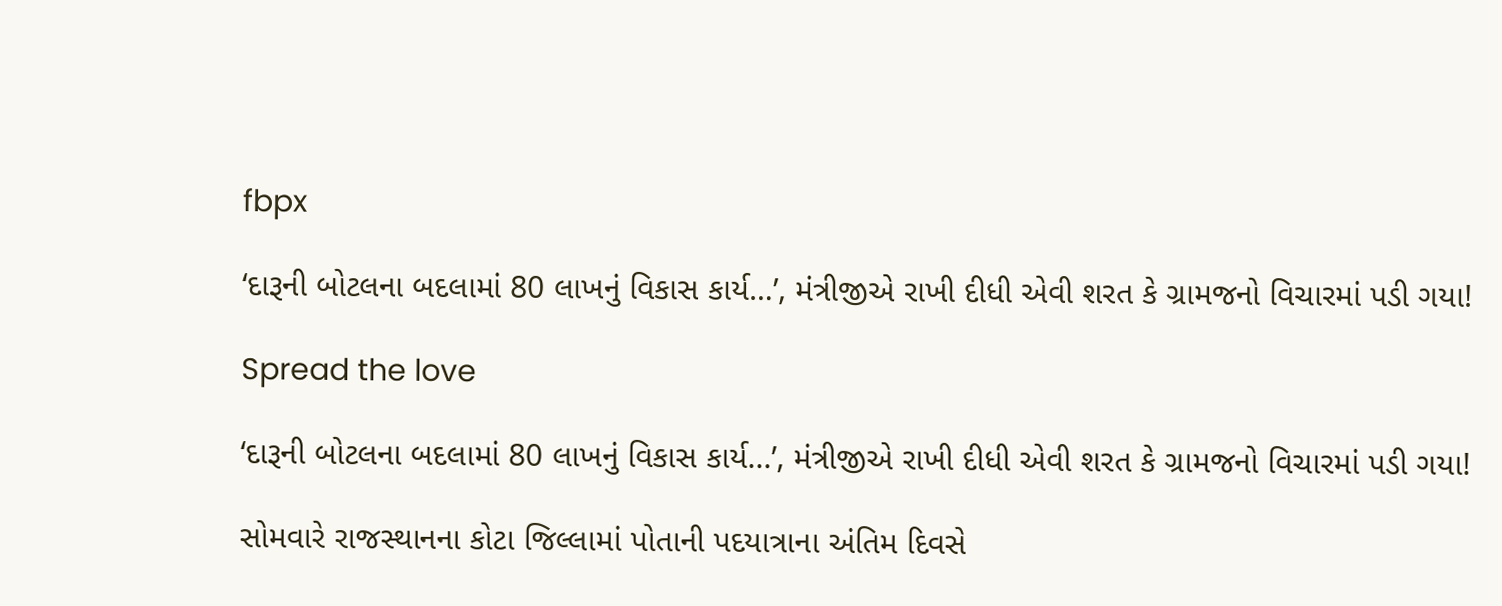fbpx

‘દારૂની બોટલના બદલામાં 80 લાખનું વિકાસ કાર્ય…’, મંત્રીજીએ રાખી દીધી એવી શરત કે ગ્રામજનો વિચારમાં પડી ગયા!

Spread the love

‘દારૂની બોટલના બદલામાં 80 લાખનું વિકાસ કાર્ય...’, મંત્રીજીએ રાખી દીધી એવી શરત કે ગ્રામજનો વિચારમાં પડી ગયા!

સોમવારે રાજસ્થાનના કોટા જિલ્લામાં પોતાની પદયાત્રાના અંતિમ દિવસે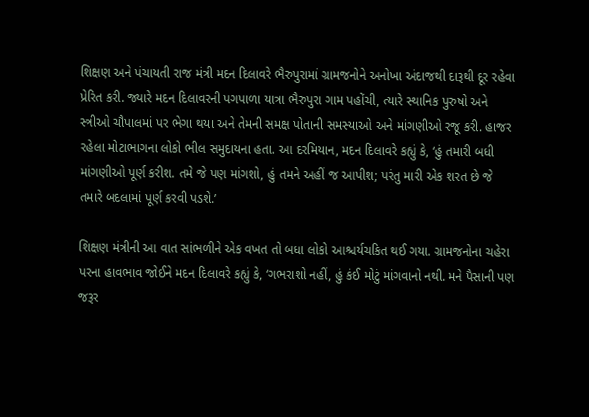શિક્ષણ અને પંચાયતી રાજ મંત્રી મદન દિલાવરે ભૈરુપુરામાં ગ્રામજનોને અનોખા અંદાજથી દારૂથી દૂર રહેવા પ્રેરિત કરી. જ્યારે મદન દિલાવરની પગપાળા યાત્રા ભૈરુપુરા ગામ પહોંચી, ત્યારે સ્થાનિક પુરુષો અને સ્ત્રીઓ ચૌપાલમાં પર ભેગા થયા અને તેમની સમક્ષ પોતાની સમસ્યાઓ અને માંગણીઓ રજૂ કરી. હાજર રહેલા મોટાભાગના લોકો ભીલ સમુદાયના હતા. આ દરમિયાન, મદન દિલાવરે કહ્યું કે, ‘હું તમારી બધી માંગણીઓ પૂર્ણ કરીશ. તમે જે પણ માંગશો, હું તમને અહીં જ આપીશ; પરંતુ મારી એક શરત છે જે તમારે બદલામાં પૂર્ણ કરવી પડશે.’

શિક્ષણ મંત્રીની આ વાત સાંભળીને એક વખત તો બધા લોકો આશ્ચર્યચકિત થઈ ગયા. ગ્રામજનોના ચહેરા પરના હાવભાવ જોઈને મદન દિલાવરે કહ્યું કે, ‘ગભરાશો નહીં, હું કંઈ મોટું માંગવાનો નથી. મને પૈસાની પણ જરૂર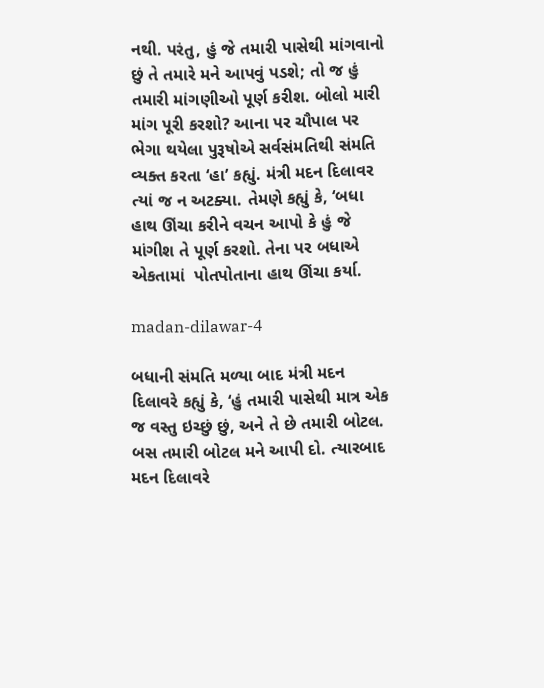નથી. પરંતુ, હું જે તમારી પાસેથી માંગવાનો છું તે તમારે મને આપવું પડશે; તો જ હું તમારી માંગણીઓ પૂર્ણ કરીશ. બોલો મારી માંગ પૂરી કરશો? આના પર ચૌપાલ પર ભેગા થયેલા પુરૂષોએ સર્વસંમતિથી સંમતિ વ્યક્ત કરતા ‘હા’ કહ્યું. મંત્રી મદન દિલાવર ત્યાં જ ન અટક્યા. તેમણે કહ્યું કે, ‘બધા હાથ ઊંચા કરીને વચન આપો કે હું જે માંગીશ તે પૂર્ણ કરશો. તેના પર બધાએ એકતામાં  પોતપોતાના હાથ ઊંચા કર્યા.

madan-dilawar-4

બધાની સંમતિ મળ્યા બાદ મંત્રી મદન દિલાવરે કહ્યું કે, ‘હું તમારી પાસેથી માત્ર એક જ વસ્તુ ઇચ્છું છું, અને તે છે તમારી બોટલ. બસ તમારી બોટલ મને આપી દો. ત્યારબાદ મદન દિલાવરે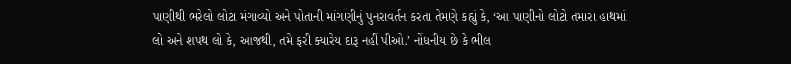પાણીથી ભરેલો લોટા મંગાવ્યો અને પોતાની માંગણીનું પુનરાવર્તન કરતા તેમણે કહ્યું કે, ‘આ પાણીનો લોટો તમારા હાથમાં લો અને શપથ લો કે, આજથી, તમે ફરી ક્યારેય દારૂ નહીં પીઓ.’ નોંધનીય છે કે ભીલ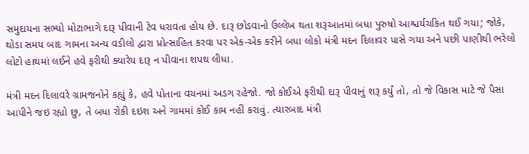સમુદાયના સભ્યો મોટાભાગે દારૂ પીવાની ટેવ ધરાવતા હોય છે. દારૂ છોડવાનો ઉલ્લેખ થતા શરૂઆતમાં બધા પુરુષો આશ્ચર્યચકિત થઈ ગયા; જોકે, થોડા સમય બાદ ગામના અન્ય વડીલો દ્વારા પ્રોત્સાહિત કરવા પર એક-એક કરીને બધા લોકો મંત્રી મદન દિલાવર પાસે ગયા અને પછી પાણીથી ભરેલો લોટો હાથમાં લઈને હવે ફરીથી ક્યારેય દારૂ ન પીવાના શપથ લીધા.

મંત્રી મદન દિલાવરે ગ્રામજનોને કહ્યું કે, હવે પોતાના વચનમાં અડગ રહેજો. જો કોઈએ ફરીથી દારૂ પીવાનું શરૂ કર્યું તો, તો જે વિકાસ માટે જે પૈસા આપીને જઇ રહ્યો છુ, તે બધા રોકી દઇશ અને ગામમાં કોઈ કામ નહીં કરાવું. ત્યારબાદ મંત્રી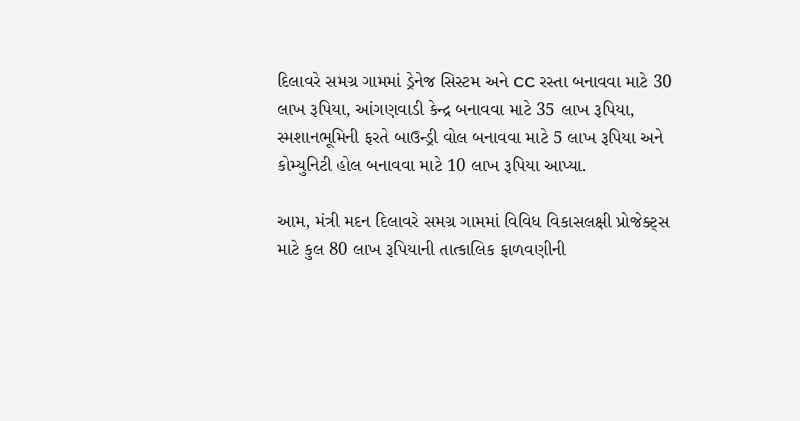દિલાવરે સમગ્ર ગામમાં ડ્રેનેજ સિસ્ટમ અને CC રસ્તા બનાવવા માટે 30 લાખ રૂપિયા, આંગણવાડી કેન્દ્ર બનાવવા માટે 35 લાખ રૂપિયા, સ્મશાનભૂમિની ફરતે બાઉન્ડ્રી વોલ બનાવવા માટે 5 લાખ રૂપિયા અને કોમ્યુનિટી હોલ બનાવવા માટે 10 લાખ રૂપિયા આપ્યા.

આમ, મંત્રી મદન દિલાવરે સમગ્ર ગામમાં વિવિધ વિકાસલક્ષી પ્રોજેક્ટ્સ માટે કુલ 80 લાખ રૂપિયાની તાત્કાલિક ફાળવણીની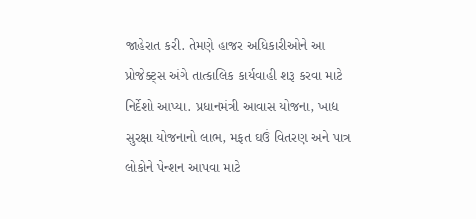જાહેરાત કરી. તેમણે હાજર અધિકારીઓને આ પ્રોજેક્ટ્સ અંગે તાત્કાલિક કાર્યવાહી શરૂ કરવા માટે નિર્દેશો આપ્યા. પ્રધાનમંત્રી આવાસ યોજના, ખાદ્ય સુરક્ષા યોજનાનો લાભ, મફત ઘઉં વિતરણ અને પાત્ર લોકોને પેન્શન આપવા માટે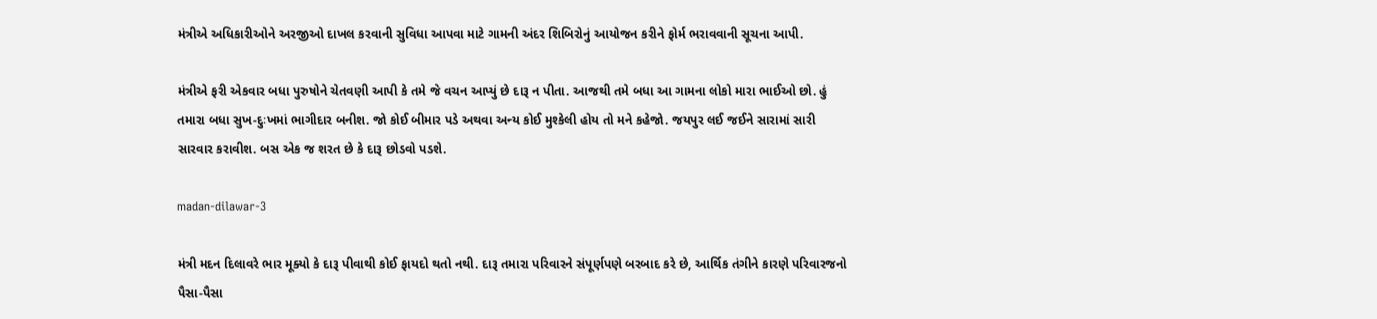મંત્રીએ અધિકારીઓને અરજીઓ દાખલ કરવાની સુવિધા આપવા માટે ગામની અંદર શિબિરોનું આયોજન કરીને ફોર્મ ભરાવવાની સૂચના આપી.

મંત્રીએ ફરી એકવાર બધા પુરુષોને ચેતવણી આપી કે તમે જે વચન આપ્યું છે દારૂ ન પીતા. આજથી તમે બધા આ ગામના લોકો મારા ભાઈઓ છો. હું તમારા બધા સુખ-દુઃખમાં ભાગીદાર બનીશ. જો કોઈ બીમાર પડે અથવા અન્ય કોઈ મુશ્કેલી હોય તો મને કહેજો. જયપુર લઈ જઈને સારામાં સારી સારવાર કરાવીશ. બસ એક જ શરત છે કે દારૂ છોડવો પડશે.

madan-dilawar-3

મંત્રી મદન દિલાવરે ભાર મૂક્યો કે દારૂ પીવાથી કોઈ ફાયદો થતો નથી. દારૂ તમારા પરિવારને સંપૂર્ણપણે બરબાદ કરે છે, આર્થિક તંગીને કારણે પરિવારજનો પૈસા-પૈસા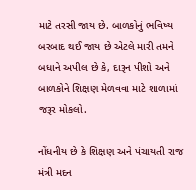માટે તરસી જાય છે. બાળકોનું ભવિષ્ય બરબાદ થઈ જાય છે એટલે મારી તમને બધાને અપીલ છે કે, દારૂન પીશો અને બાળકોને શિક્ષણ મેળવવા માટે શાળામાં જરૂર મોકલો.

નોંધનીય છે કે શિક્ષણ અને પંચાયતી રાજ મંત્રી મદન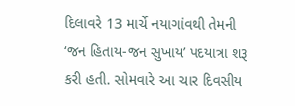દિલાવરે 13 માર્ચે નયાગાંવથી તેમની ‘જન હિતાય-જન સુખાય’ પદયાત્રા શરૂ કરી હતી. સોમવારે આ ચાર દિવસીય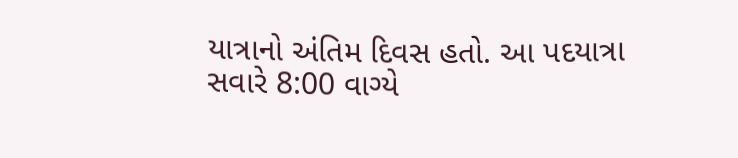યાત્રાનો અંતિમ દિવસ હતો. આ પદયાત્રા સવારે 8:00 વાગ્યે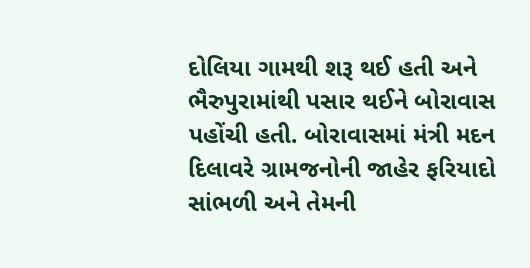દોલિયા ગામથી શરૂ થઈ હતી અને ભૈરુપુરામાંથી પસાર થઈને બોરાવાસ પહોંચી હતી. બોરાવાસમાં મંત્રી મદન દિલાવરે ગ્રામજનોની જાહેર ફરિયાદો સાંભળી અને તેમની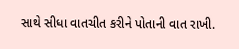સાથે સીધા વાતચીત કરીને પોતાની વાત રાખી.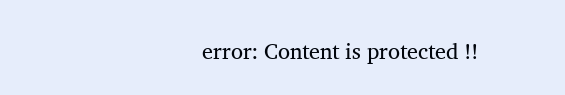error: Content is protected !!